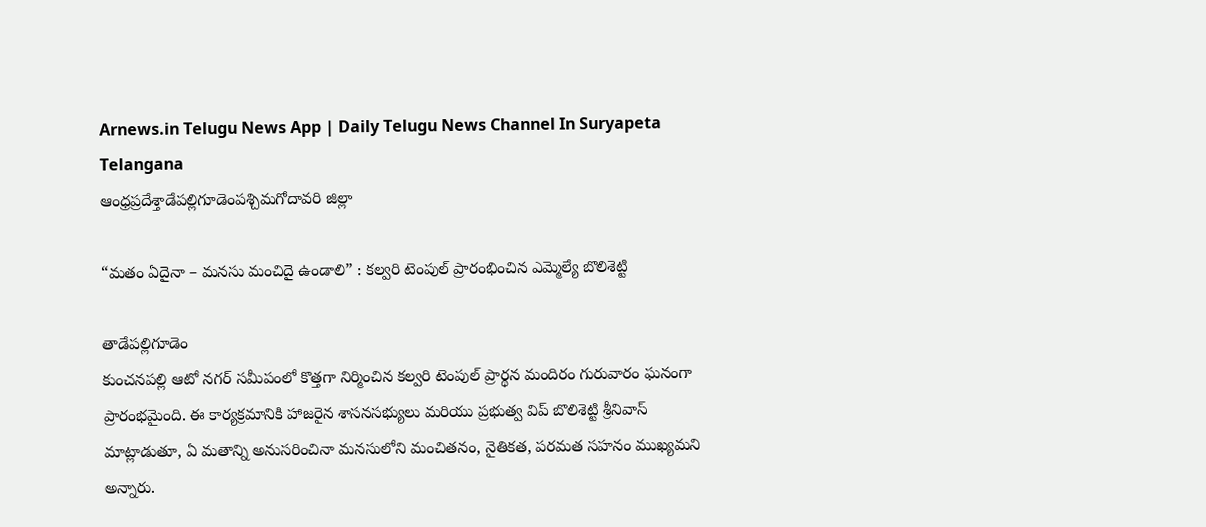Arnews.in Telugu News App | Daily Telugu News Channel In Suryapeta Telangana
ఆంధ్రప్రదేశ్తాడేపల్లిగూడెంపశ్చిమగోదావరి జిల్లా

“మతం ఏదైనా – మనసు మంచిదై ఉండాలి” : కల్వరి టెంపుల్ ప్రారంభించిన ఎమ్మెల్యే బొలిశెట్టి

తాడేపల్లిగూడెం
కుంచనపల్లి ఆటో నగర్ సమీపంలో కొత్తగా నిర్మించిన కల్వరి టెంపుల్ ప్రార్థన మందిరం గురువారం ఘనంగా ప్రారంభమైంది. ఈ కార్యక్రమానికి హాజరైన శాసనసభ్యులు మరియు ప్రభుత్వ విప్ బొలిశెట్టి శ్రీనివాస్ మాట్లాడుతూ, ఏ మతాన్ని అనుసరించినా మనసులోని మంచితనం, నైతికత, పరమత సహనం ముఖ్యమని అన్నారు.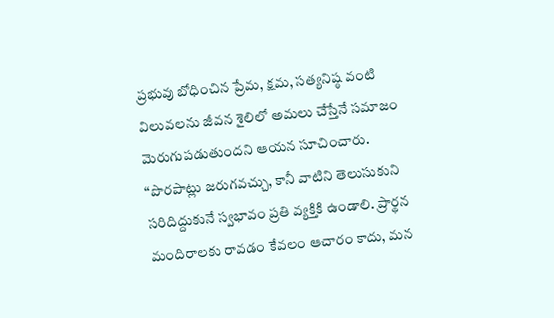ప్రభువు బోధించిన ప్రేమ, క్షమ, సత్యనిష్ఠ వంటి విలువలను జీవన శైలిలో అమలు చేస్తేనే సమాజం మెరుగుపడుతుందని ఆయన సూచించారు.
“పొరపాట్లు జరుగవచ్చు, కానీ వాటిని తెలుసుకుని సరిదిద్దుకునే స్వభావం ప్రతి వ్యక్తికి ఉండాలి. ప్రార్థన మందిరాలకు రావడం కేవలం ఆచారం కాదు, మన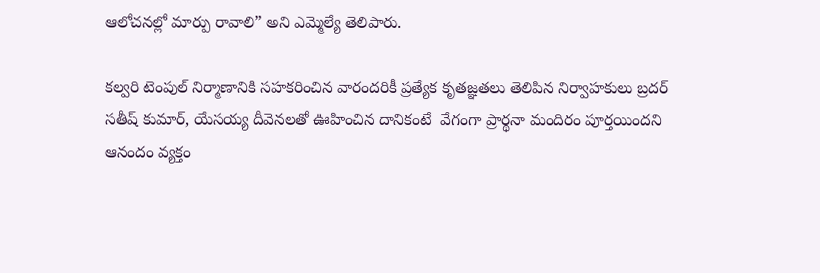ఆలోచనల్లో మార్పు రావాలి” అని ఎమ్మెల్యే తెలిపారు.

కల్వరి టెంపుల్ నిర్మాణానికి సహకరించిన వారందరికీ ప్రత్యేక కృతజ్ఞతలు తెలిపిన నిర్వాహకులు బ్రదర్ సతీష్ కుమార్, యేసయ్య దీవెనలతో ఊహించిన దానికంటే  వేగంగా ప్రార్థనా మందిరం పూర్తయిందని ఆనందం వ్యక్తం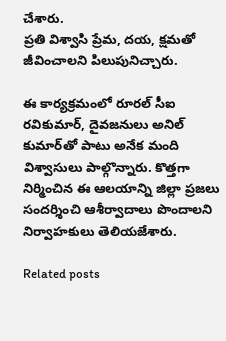చేశారు.
ప్రతి విశ్వాసి ప్రేమ, దయ, క్షమతో జీవించాలని పిలుపునిచ్చారు.

ఈ కార్యక్రమంలో రూరల్ సీఐ రవికుమార్, దైవజనులు అనిల్ కుమార్‌తో పాటు అనేక మంది విశ్వాసులు పాల్గొన్నారు. కొత్తగా నిర్మించిన ఈ ఆలయాన్ని జిల్లా ప్రజలు సందర్శించి ఆశీర్వాదాలు పొందాలని నిర్వాహకులు తెలియజేశారు.

Related posts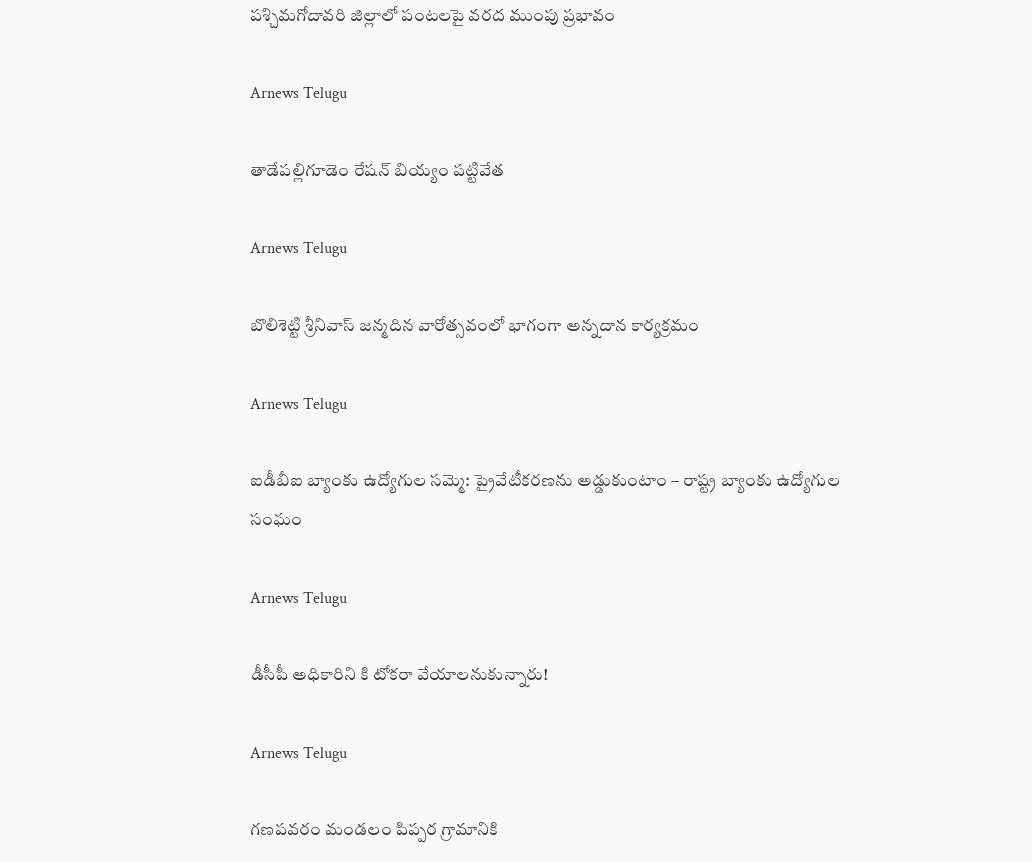పశ్చిమగోదావరి జిల్లాలో పంటలపై వరద ముంపు ప్రభావం

Arnews Telugu

తాడేపల్లిగూడెం రేషన్ బియ్యం పట్టివేత

Arnews Telugu

బొలిశెట్టి శ్రీనివాస్ జన్మదిన వారోత్సవంలో భాగంగా అన్నదాన కార్యక్రమం

Arnews Telugu

ఐడీబీఐ బ్యాంకు ఉద్యోగుల సమ్మె: ప్రైవేటీకరణను అడ్డుకుంటాం – రాష్ట్ర బ్యాంకు ఉద్యోగుల సంఘం

Arnews Telugu

డీసీపీ అధికారిని కి టోకరా వేయాలనుకున్నారు!

Arnews Telugu

గణపవరం మండలం పిప్పర గ్రామానికి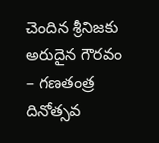చెందిన శ్రీనిజకు అరుదైన గౌరవం – గణతంత్ర దినోత్సవ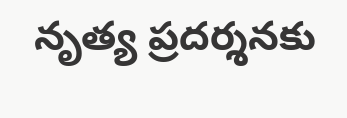నృత్య ప్రదర్శనకు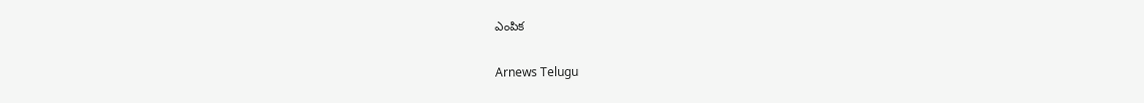ఎంపిక

Arnews Telugu